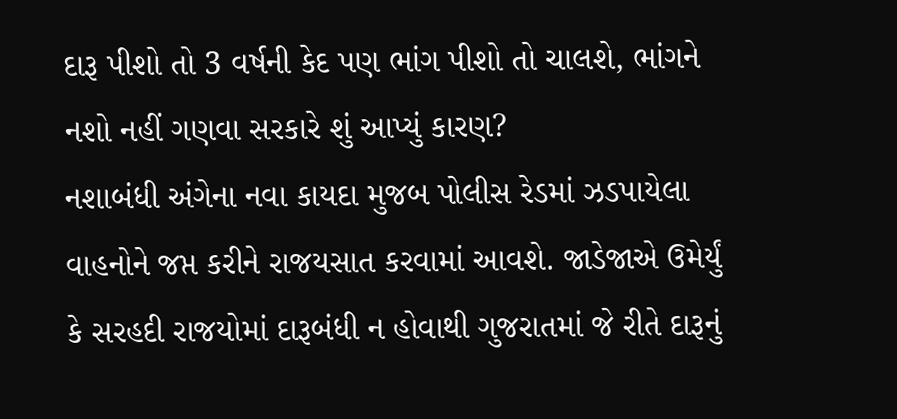દારૂ પીશો તો 3 વર્ષની કેદ પણ ભાંગ પીશો તો ચાલશે, ભાંગને નશો નહીં ગણવા સરકારે શું આપ્યું કારણ?
નશાબંધી અંગેના નવા કાયદા મુજબ પોલીસ રેડમાં ઝડપાયેલા વાહનોને જપ્ત કરીને રાજયસાત કરવામાં આવશે. જાડેજાએ ઉમેર્યું કે સરહદી રાજયોમાં દારૂબંધી ન હોવાથી ગુજરાતમાં જે રીતે દારૂનું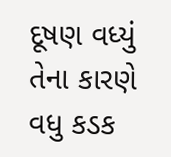દૂષણ વધ્યું તેના કારણે વધુ કડક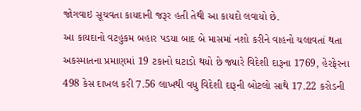જોગવાઇ સૂચવતા કાયદાની જરૂર હતી તેથી આ કાયદો લવાયો છે.
આ કાયદાનો વટહુકમ બહાર પડયા બાદ બે માસમાં નશો કરીને વાહનો ચલાવતાં થતા અકસ્માતના પ્રમાણમાં 19 ટકાનો ઘટાડો થયો છે જ્યારે વિદેશી દારૂના 1769, હેરફેરના 498 કેસ દાખલ કરી 7.56 લાખથી વધુ વિદેશી દારૂની બોટલો સાથે 17.22 કરોડની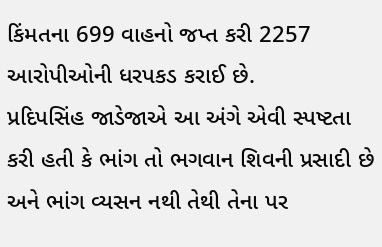કિંમતના 699 વાહનો જપ્ત કરી 2257 આરોપીઓની ધરપકડ કરાઈ છે.
પ્રદિપસિંહ જાડેજાએ આ અંગે એવી સ્પષ્ટતા કરી હતી કે ભાંગ તો ભગવાન શિવની પ્રસાદી છે અને ભાંગ વ્યસન નથી તેથી તેના પર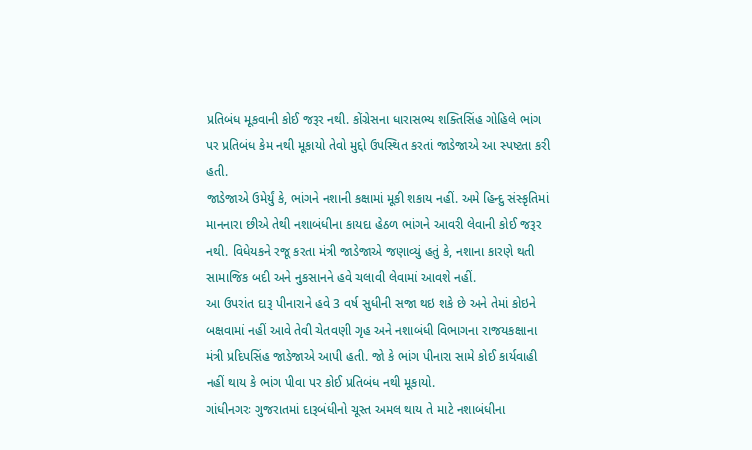પ્રતિબંધ મૂકવાની કોઈ જરૂર નથી. કોંગ્રેસના ધારાસભ્ય શક્તિસિંહ ગોહિલે ભાંગ પર પ્રતિબંધ કેમ નથી મૂકાયો તેવો મુદ્દો ઉપસ્થિત કરતાં જાડેજાએ આ સ્પષ્ટતા કરી હતી.
જાડેજાએ ઉમેર્યું કે, ભાંગને નશાની કક્ષામાં મૂકી શકાય નહીં. અમે હિન્દુ સંસ્કૃતિમાં માનનારા છીએ તેથી નશાબંધીના કાયદા હેઠળ ભાંગને આવરી લેવાની કોઈ જરૂર નથી. વિધેયકને રજૂ કરતા મંત્રી જાડેજાએ જણાવ્યું હતું કે, નશાના કારણે થતી સામાજિક બદી અને નુકસાનને હવે ચલાવી લેવામાં આવશે નહીં.
આ ઉપરાંત દારૂ પીનારાને હવે 3 વર્ષ સુધીની સજા થઇ શકે છે અને તેમાં કોઇને બક્ષવામાં નહીં આવે તેવી ચેતવણી ગૃહ અને નશાબંધી વિભાગના રાજયકક્ષાના મંત્રી પ્રદિપસિંહ જાડેજાએ આપી હતી. જો કે ભાંગ પીનારા સામે કોઈ કાર્યવાહી નહીં થાય કે ભાંગ પીવા પર કોઈ પ્રતિબંધ નથી મૂકાયો.
ગાંધીનગરઃ ગુજરાતમાં દારૂબંધીનો ચૂસ્ત અમલ થાય તે માટે નશાબંધીના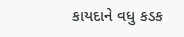કાયદાને વધુ કડક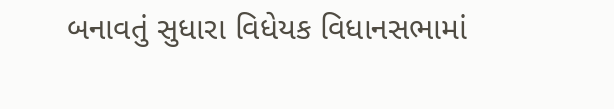બનાવતું સુધારા વિધેયક વિધાનસભામાં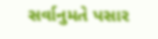સર્વાનુમતે પસાર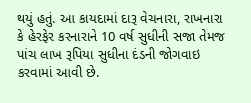થયું હતું. આ કાયદામાં દારૂ વેચનારા, રાખનારા કે હેરફેર કરનારાને 10 વર્ષ સુધીની સજા તેમજ પાંચ લાખ રૂપિયા સુધીના દંડની જોગવાઇ કરવામાં આવી છે.